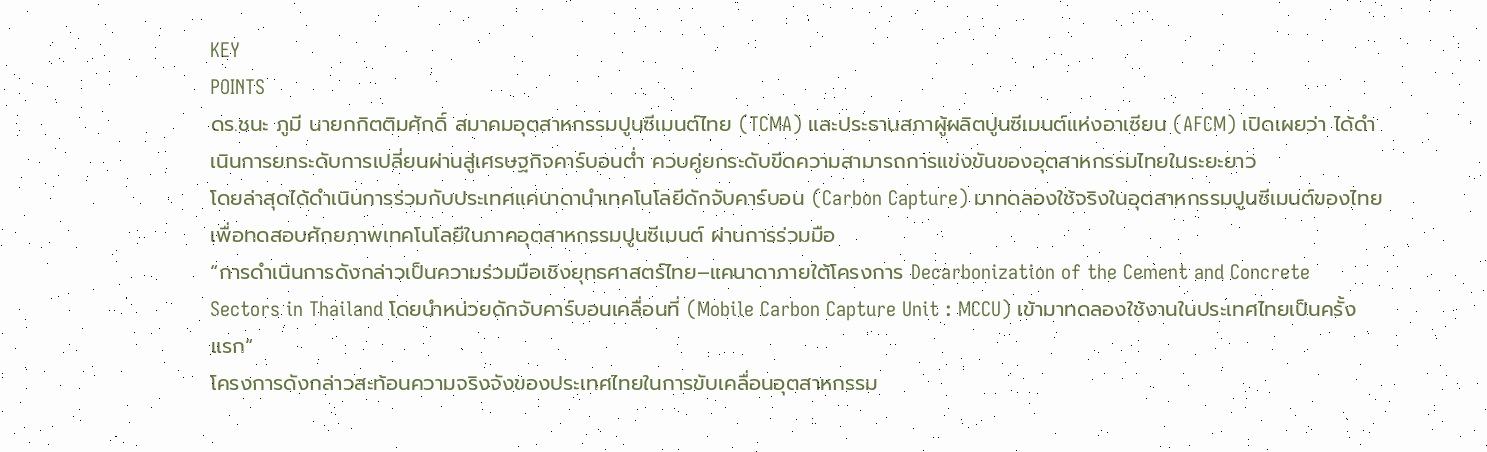KEY
POINTS
ดร.ชนะ ภูมี นายกกิตติมศักดิ์ สมาคมอุตสาหกรรมปูนซีเมนต์ไทย (TCMA) และประธานสภาผู้ผลิตปูนซีเมนต์แห่งอาเซียน (AFCM) เปิดเผยว่า ได้ดำเนินการยกระดับการเปลี่ยนผ่านสู่เศรษฐกิจคาร์บอนต่ำ ควบคู่ยกระดับขีดความสามารถการแข่งขันของอุตสาหกรรมไทยในระยะยาว
โดยล่าสุดได้ดำเนินการร่วมกับประเทศแคนาดานำเทคโนโลยีดักจับคาร์บอน (Carbon Capture) มาทดลองใช้จริงในอุตสาหกรรมปูนซีเมนต์ของไทย เพื่อทดสอบศักยภาพเทคโนโลยีในภาคอุตสาหกรรมปูนซีเมนต์ ผ่านการร่วมมือ
“การดำเนินการดังกล่าวเป็นความร่วมมือเชิงยุทธศาสตร์ไทย–แคนาดาภายใต้โครงการ Decarbonization of the Cement and Concrete Sectors in Thailand โดยนำหน่วยดักจับคาร์บอนเคลื่อนที่ (Mobile Carbon Capture Unit : MCCU) เข้ามาทดลองใช้งานในประเทศไทยเป็นครั้งแรก“
โครงการดังกล่าวสะท้อนความจริงจังของประเทศไทยในการขับเคลื่อนอุตสาหกรรม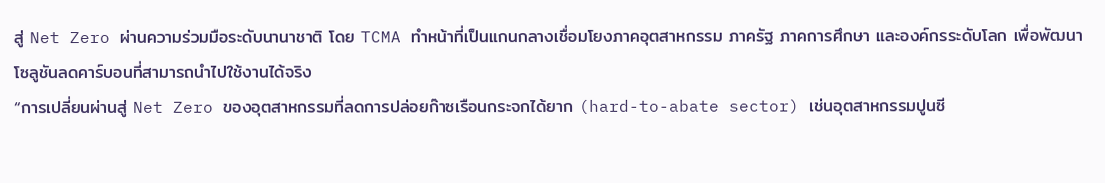สู่ Net Zero ผ่านความร่วมมือระดับนานาชาติ โดย TCMA ทำหน้าที่เป็นแกนกลางเชื่อมโยงภาคอุตสาหกรรม ภาครัฐ ภาคการศึกษา และองค์กรระดับโลก เพื่อพัฒนาโซลูชันลดคาร์บอนที่สามารถนำไปใช้งานได้จริง
“การเปลี่ยนผ่านสู่ Net Zero ของอุตสาหกรรมที่ลดการปล่อยก๊าซเรือนกระจกได้ยาก (hard-to-abate sector) เช่นอุตสาหกรรมปูนซี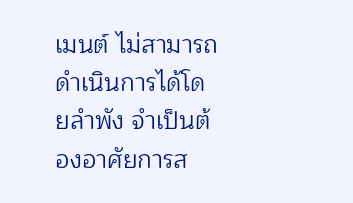เมนต์ ไม่สามารถดำเนินการได้โดยลำพัง จำเป็นต้องอาศัยการส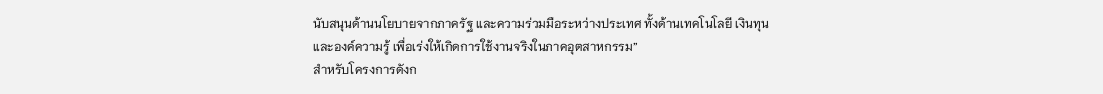นับสนุนด้านนโยบายจากภาครัฐ และความร่วมมือระหว่างประเทศ ทั้งด้านเทคโนโลยี เงินทุน และองค์ความรู้ เพื่อเร่งให้เกิดการใช้งานจริงในภาคอุตสาหกรรม”
สำหรับโครงการดังก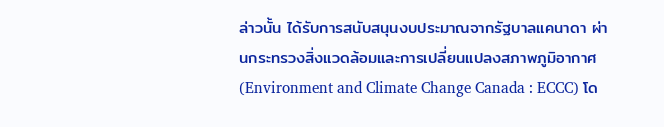ล่าวนั้น ได้รับการสนับสนุนงบประมาณจากรัฐบาลแคนาดา ผ่านกระทรวงสิ่งแวดล้อมและการเปลี่ยนแปลงสภาพภูมิอากาศ (Environment and Climate Change Canada : ECCC) โด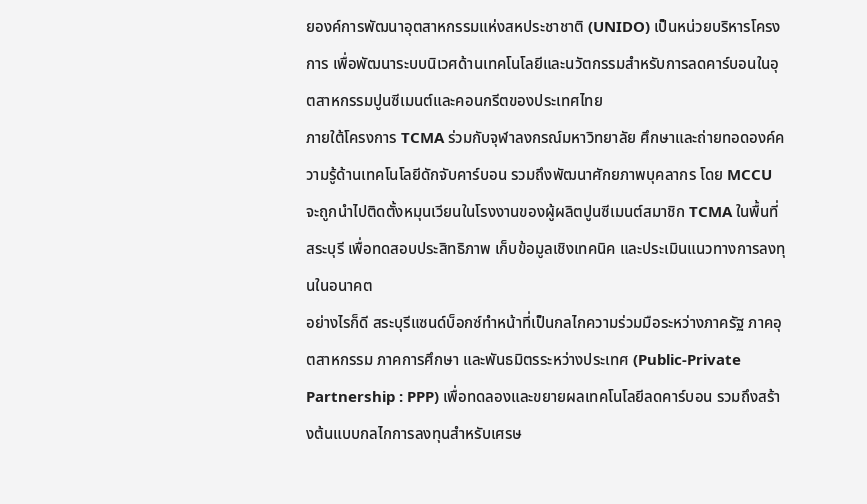ยองค์การพัฒนาอุตสาหกรรมแห่งสหประชาชาติ (UNIDO) เป็นหน่วยบริหารโครงการ เพื่อพัฒนาระบบนิเวศด้านเทคโนโลยีและนวัตกรรมสำหรับการลดคาร์บอนในอุตสาหกรรมปูนซีเมนต์และคอนกรีตของประเทศไทย
ภายใต้โครงการ TCMA ร่วมกับจุฬาลงกรณ์มหาวิทยาลัย ศึกษาและถ่ายทอดองค์ความรู้ด้านเทคโนโลยีดักจับคาร์บอน รวมถึงพัฒนาศักยภาพบุคลากร โดย MCCU จะถูกนำไปติดตั้งหมุนเวียนในโรงงานของผู้ผลิตปูนซีเมนต์สมาชิก TCMA ในพื้นที่สระบุรี เพื่อทดสอบประสิทธิภาพ เก็บข้อมูลเชิงเทคนิค และประเมินแนวทางการลงทุนในอนาคต
อย่างไรก็ดี สระบุรีแซนด์บ็อกซ์ทำหน้าที่เป็นกลไกความร่วมมือระหว่างภาครัฐ ภาคอุตสาหกรรม ภาคการศึกษา และพันธมิตรระหว่างประเทศ (Public-Private Partnership : PPP) เพื่อทดลองและขยายผลเทคโนโลยีลดคาร์บอน รวมถึงสร้างต้นแบบกลไกการลงทุนสำหรับเศรษ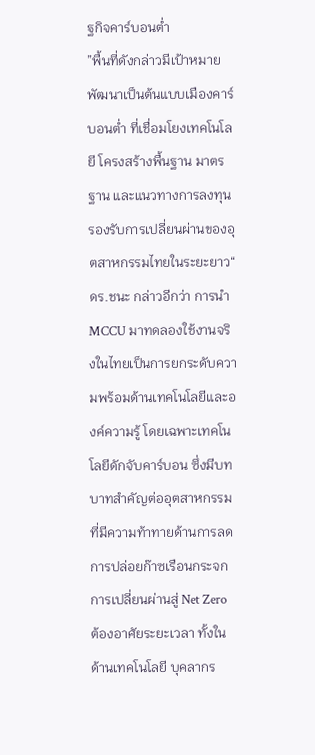ฐกิจคาร์บอนต่ำ
”พื้นที่ดังกล่าวมีเป้าหมายพัฒนาเป็นต้นแบบเมืองคาร์บอนต่ำ ที่เชื่อมโยงเทคโนโลยี โครงสร้างพื้นฐาน มาตรฐาน และแนวทางการลงทุน รองรับการเปลี่ยนผ่านของอุตสาหกรรมไทยในระยะยาว“
ดร.ชนะ กล่าวอีกว่า การนำ MCCU มาทดลองใช้งานจริงในไทยเป็นการยกระดับความพร้อมด้านเทคโนโลยีและองค์ความรู้ โดยเฉพาะเทคโนโลยีดักจับคาร์บอน ซึ่งมีบทบาทสำคัญต่ออุตสาหกรรมที่มีความท้าทายด้านการลดการปล่อยก๊าซเรือนกระจก
การเปลี่ยนผ่านสู่ Net Zero ต้องอาศัยระยะเวลา ทั้งในด้านเทคโนโลยี บุคลากร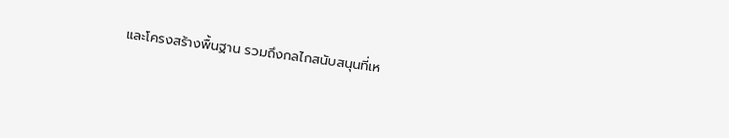และโครงสร้างพื้นฐาน รวมถึงกลไกสนับสนุนที่เห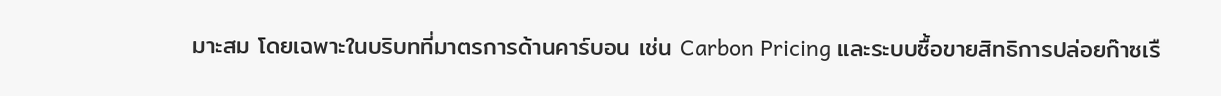มาะสม โดยเฉพาะในบริบทที่มาตรการด้านคาร์บอน เช่น Carbon Pricing และระบบซื้อขายสิทธิการปล่อยก๊าซเรื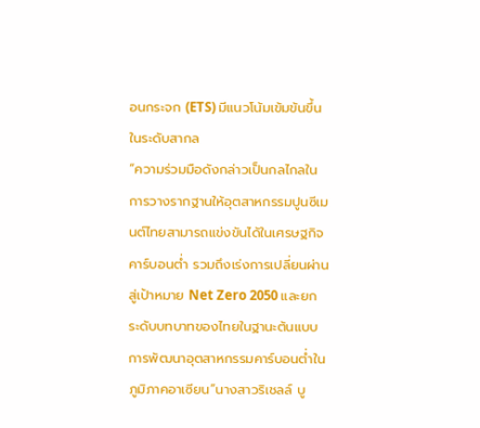อนกระจก (ETS) มีแนวโน้มเข้มข้นขึ้นในระดับสากล
“ความร่วมมือดังกล่าวเป็นกลไกลในการวางรากฐานให้อุตสาหกรรมปูนซีเมนต์ไทยสามารถแข่งขันได้ในเศรษฐกิจคาร์บอนต่ำ รวมถึงเร่งการเปลี่ยนผ่านสู่เป้าหมาย Net Zero 2050 และยกระดับบทบาทของไทยในฐานะต้นแบบการพัฒนาอุตสาหกรรมคาร์บอนต่ำในภูมิภาคอาเซียน”นางสาวริเชลล์ บู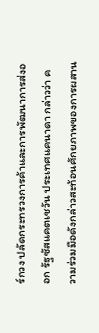ร์กวง ปลัดกระทรวงการค้าและการพัฒนาการส่งออก รัฐซัสแคตเชวัน ประเทศแคนาดา กล่าวว่า ความร่วมมือดังกล่าวสะท้อนศักยภาพของการผสาน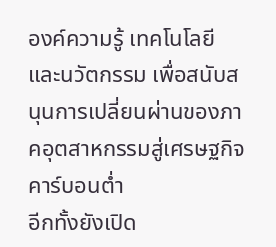องค์ความรู้ เทคโนโลยี และนวัตกรรม เพื่อสนับสนุนการเปลี่ยนผ่านของภาคอุตสาหกรรมสู่เศรษฐกิจคาร์บอนต่ำ
อีกทั้งยังเปิด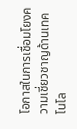โอกาสในการเชื่อมโยงความเชี่ยวชาญด้านเทคโนโล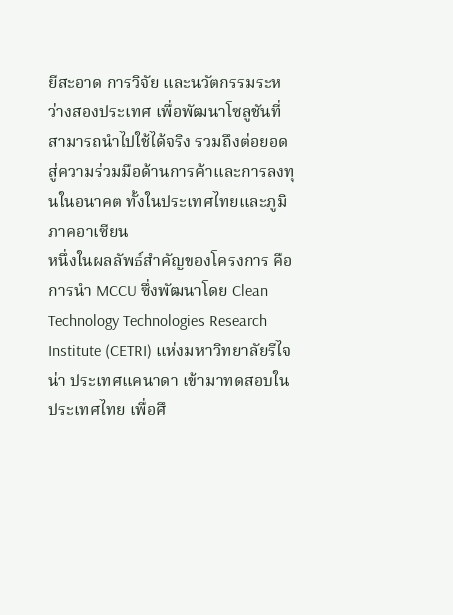ยีสะอาด การวิจัย และนวัตกรรมระหว่างสองประเทศ เพื่อพัฒนาโซลูชันที่สามารถนำไปใช้ได้จริง รวมถึงต่อยอดสู่ความร่วมมือด้านการค้าและการลงทุนในอนาคต ทั้งในประเทศไทยและภูมิภาคอาเซียน
หนึ่งในผลลัพธ์สำคัญของโครงการ คือการนำ MCCU ซึ่งพัฒนาโดย Clean Technology Technologies Research Institute (CETRI) แห่งมหาวิทยาลัยรีไจน่า ประเทศแคนาดา เข้ามาทดสอบในประเทศไทย เพื่อศึ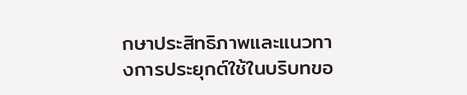กษาประสิทธิภาพและแนวทางการประยุกต์ใช้ในบริบทขอ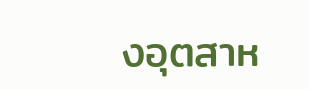งอุตสาห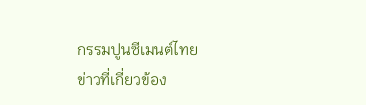กรรมปูนซีเมนต์ไทย
ข่าวที่เกี่ยวข้อง